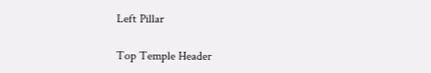Left Pillar

Top Temple Header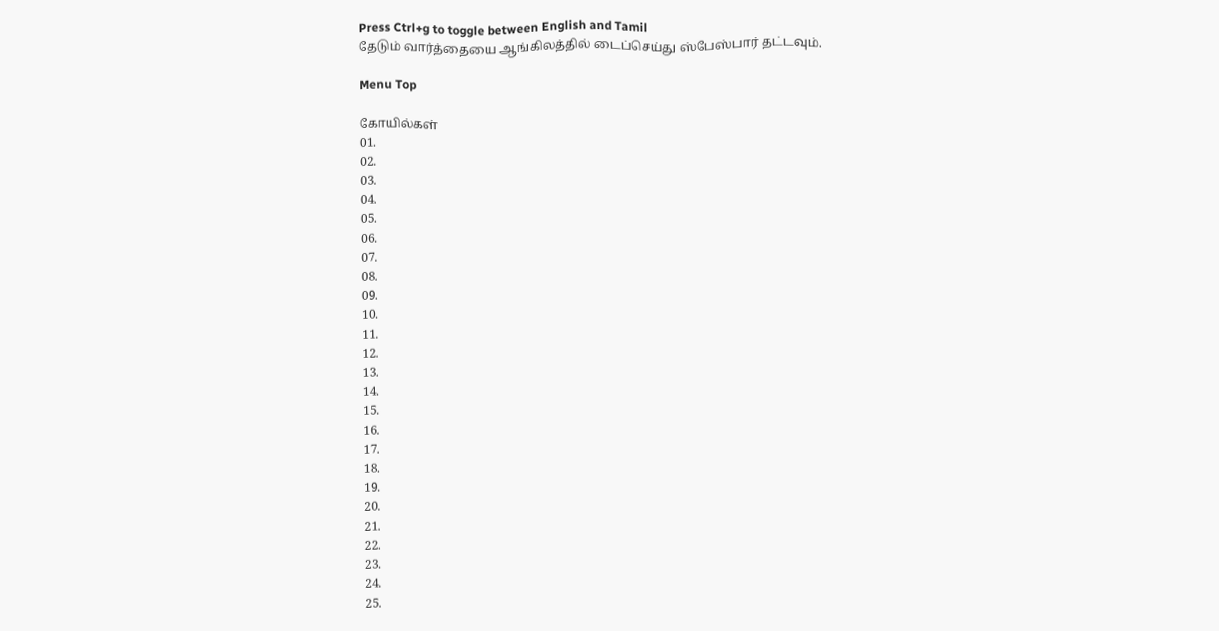Press Ctrl+g to toggle between English and Tamil
தேடும் வார்த்தையை ஆங்கிலத்தில் டைப்செய்து ஸ்பேஸ்பார் தட்டவும்.

Menu Top

கோயில்கள்
01.
02.
03.
04.
05.
06.
07.
08.
09.
10.
11.
12.
13.
14.
15.
16.
17.
18.
19.
20.
21.
22.
23.
24.
25.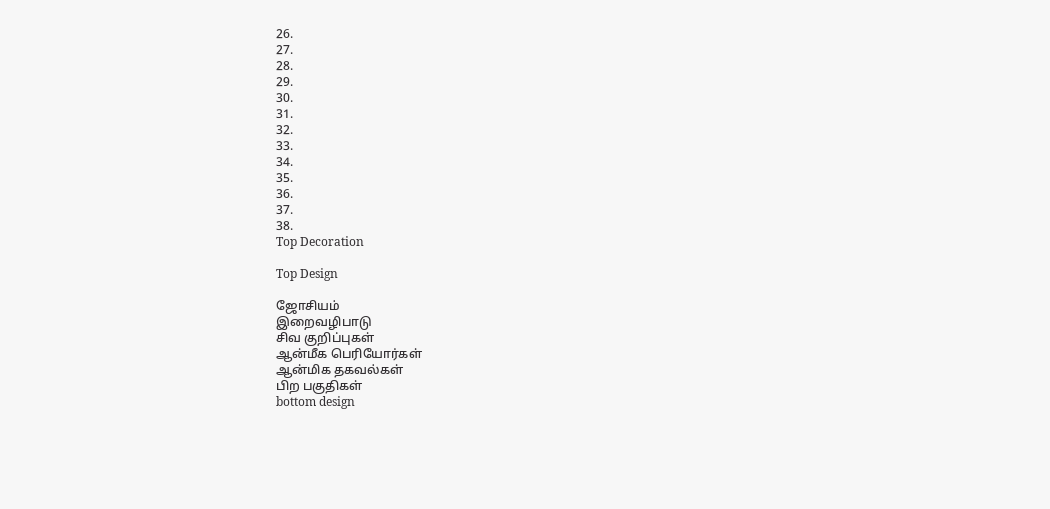26.
27.
28.
29.
30.
31.
32.
33.
34.
35.
36.
37.
38.
Top Decoration

Top Design

ஜோசியம்
இறைவழிபாடு
சிவ குறிப்புகள்
ஆன்மீக பெரியோர்கள்
ஆன்மிக தகவல்கள்
பிற பகுதிகள்
bottom design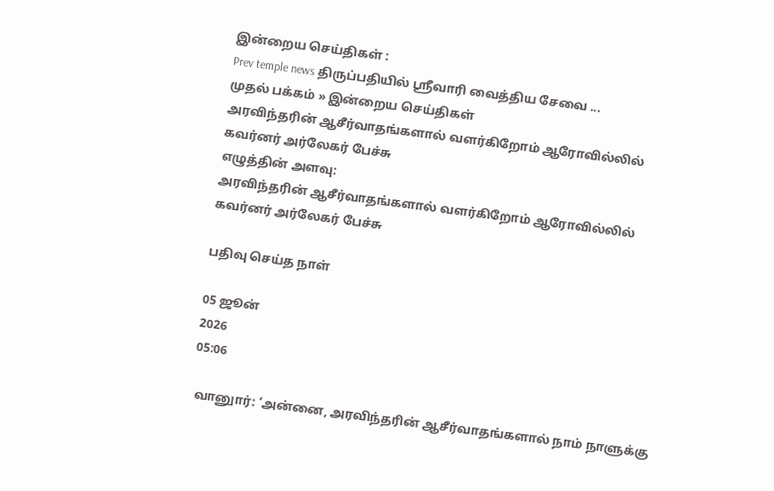இன்றைய செய்திகள் :
Prev temple news திருப்பதியில் ஸ்ரீவாரி வைத்திய சேவை ...
முதல் பக்கம் » இன்றைய செய்திகள்
அரவிந்தரின் ஆசீர்வாதங்களால் வளர்கிறோம் ஆரோவில்லில் கவர்னர் அர்லேகர் பேச்சு
எழுத்தின் அளவு:
அரவிந்தரின் ஆசீர்வாதங்களால் வளர்கிறோம் ஆரோவில்லில் கவர்னர் அர்லேகர் பேச்சு

பதிவு செய்த நாள்

05 ஜூன்
2026
05:06

 வானுார்: ‘அன்னை, அரவிந்தரின் ஆசீர்வாதங்களால் நாம் நாளுக்கு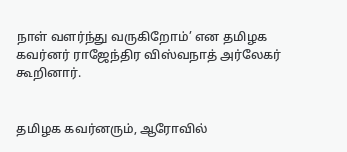நாள் வளர்ந்து வருகிறோம்’ என தமிழக கவர்னர் ராஜேந்திர விஸ்வநாத் அர்லேகர் கூறினார்.


தமிழக கவர்னரும், ஆரோவில்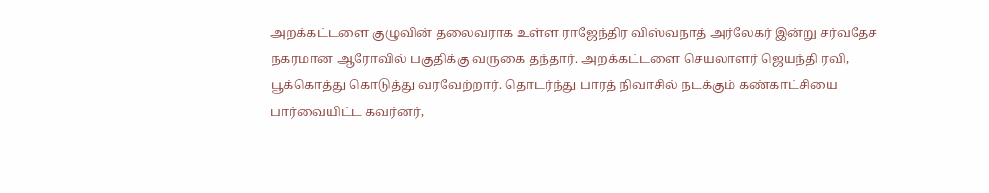அறக்கட்டளை குழுவின் தலைவராக உள்ள ராஜேந்திர விஸ்வநாத் அர்லேகர் இன்று சர்வதேச நகரமான ஆரோவில் பகுதிக்கு வருகை தந்தார். அறக்கட்டளை செயலாளர் ஜெயந்தி ரவி, பூக்கொத்து கொடுத்து வரவேற்றார். தொடர்ந்து பாரத் நிவாசில் நடக்கும் கண்காட்சியை பார்வையிட்ட கவர்னர்,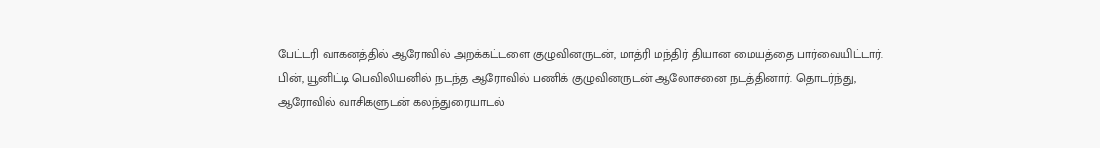பேட்டரி வாகனத்தில் ஆரோவில் அறக்கட்டளை குழுவினருடன், மாத்ரி மந்திர் தியான மையத்தை பார்வையிட்டார். பின், யூனிட்டி பெவிலியனில் நடந்த ஆரோவில் பணிக் குழுவினருடன் ஆலோசனை நடத்தினார். தொடர்ந்து, ஆரோவில் வாசிகளுடன் கலந்துரையாடல்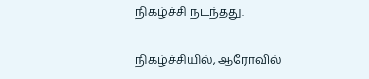நிகழ்ச்சி நடந்தது.


நிகழ்ச்சியில், ஆரோவில்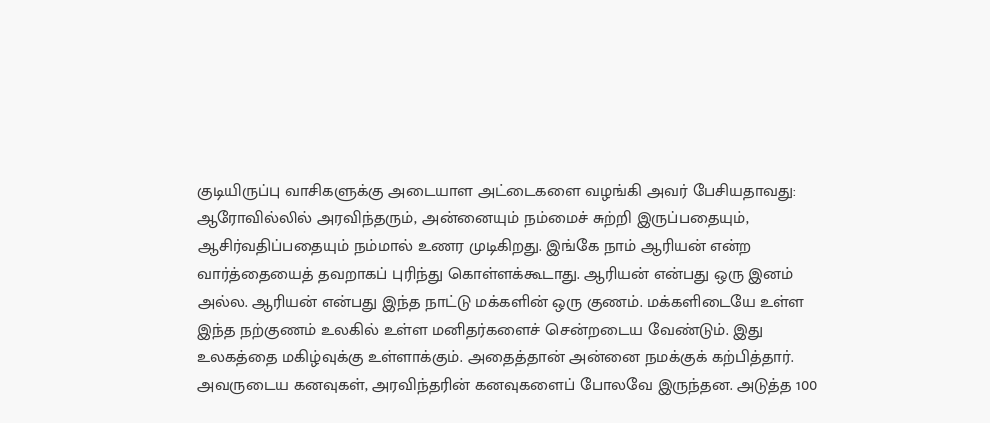குடியிருப்பு வாசிகளுக்கு அடையாள அட்டைகளை வழங்கி அவர் பேசியதாவது: ஆரோவில்லில் அரவிந்தரும், அன்னையும் நம்மைச் சுற்றி இருப்பதையும், ஆசிர்வதிப்பதையும் நம்மால் உணர முடிகிறது. இங்கே நாம் ஆரியன் என்ற வார்த்தையைத் தவறாகப் புரிந்து கொள்ளக்கூடாது. ஆரியன் என்பது ஒரு இனம் அல்ல. ஆரியன் என்பது இந்த நாட்டு மக்களின் ஒரு குணம். மக்களிடையே உள்ள இந்த நற்குணம் உலகில் உள்ள மனிதர்களைச் சென்றடைய வேண்டும். இது உலகத்தை மகிழ்வுக்கு உள்ளாக்கும். அதைத்தான் அன்னை நமக்குக் கற்பித்தார். அவருடைய கனவுகள், அரவிந்தரின் கனவுகளைப் போலவே இருந்தன. அடுத்த 100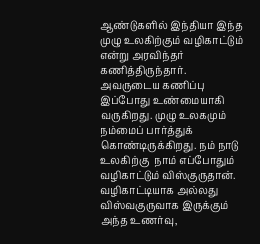ஆண்டுகளில் இந்தியா இந்த முழு உலகிற்கும் வழிகாட்டும் என்று அரவிந்தர் கணித்திருந்தார். அவருடைய கணிப்பு இப்போது உண்மையாகி வருகிறது. முழு உலகமும் நம்மைப் பார்த்துக் கொண்டிருக்கிறது. நம் நாடு உலகிற்கு  நாம் எப்போதும் வழிகாட்டும் விஸ்குருதான். வழிகாட்டியாக அல்லது விஸ்வகுருவாக இருக்கும் அந்த உணர்வு,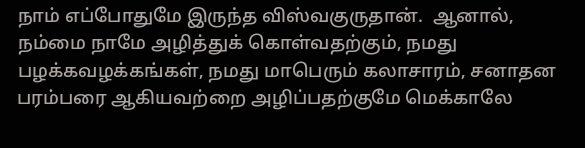நாம் எப்போதுமே இருந்த விஸ்வகுருதான்.  ஆனால், நம்மை நாமே அழித்துக் கொள்வதற்கும், நமது பழக்கவழக்கங்கள், நமது மாபெரும் கலாசாரம், சனாதன பரம்பரை ஆகியவற்றை அழிப்பதற்குமே மெக்காலே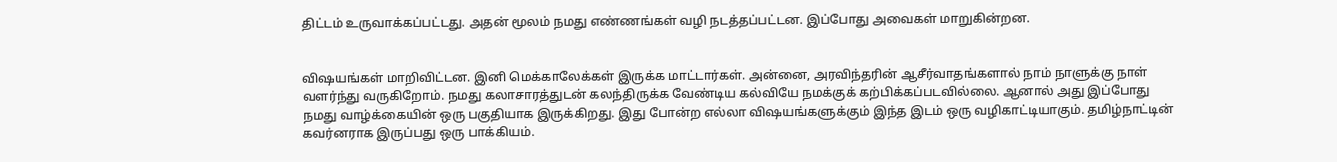திட்டம் உருவாக்கப்பட்டது. அதன் மூலம் நமது எண்ணங்கள் வழி நடத்தப்பட்டன. இப்போது அவைகள் மாறுகின்றன.


விஷயங்கள் மாறிவிட்டன. இனி மெக்காலேக்கள் இருக்க மாட்டார்கள். அன்னை, அரவிந்தரின் ஆசீர்வாதங்களால் நாம் நாளுக்கு நாள் வளர்ந்து வருகிறோம். நமது கலாசாரத்துடன் கலந்திருக்க வேண்டிய கல்வியே நமக்குக் கற்பிக்கப்படவில்லை. ஆனால் அது இப்போது நமது வாழ்க்கையின் ஒரு பகுதியாக இருக்கிறது. இது போன்ற எல்லா விஷயங்களுக்கும் இந்த இடம் ஒரு வழிகாட்டியாகும். தமிழ்நாட்டின் கவர்னராக இருப்பது ஒரு பாக்கியம்.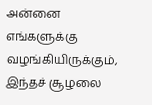அன்னை எங்களுக்கு வழங்கியிருக்கும், இந்தச் சூழலை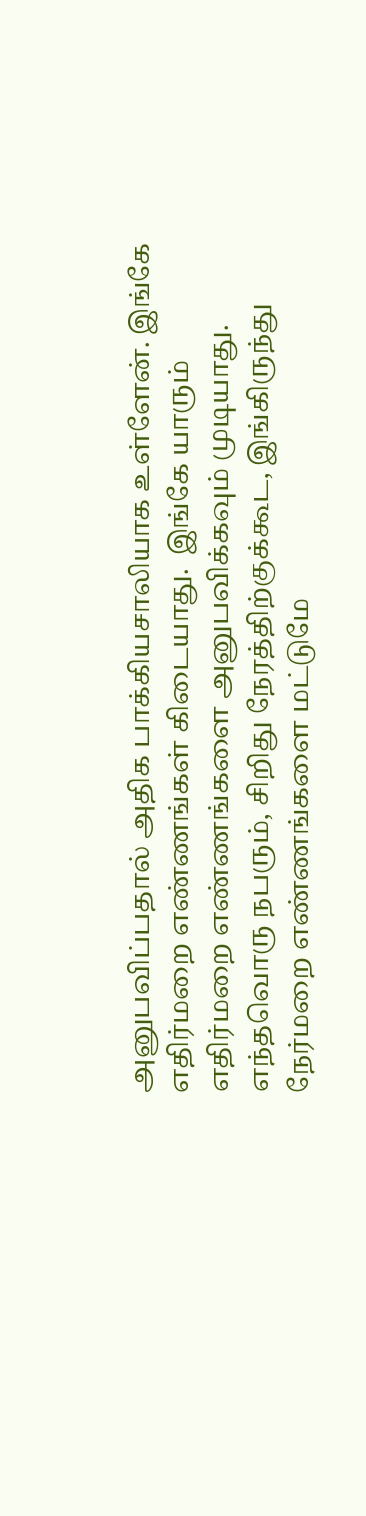அனுபவிப்பதால் அதிக பாக்கியசாலியாக உள்ளேன். இங்கே எதிர்மறை எண்ணங்கள் கிடையாது.  இங்கே யாரும் எதிர்மறை எண்ணங்களை அனுபவிக்கவும் முடியாது. எந்தவொரு நபரும், சிறிது நேரத்திற்குக்கூட, இங்கிருந்து நேர்மறை எண்ணங்களை மட்டுமே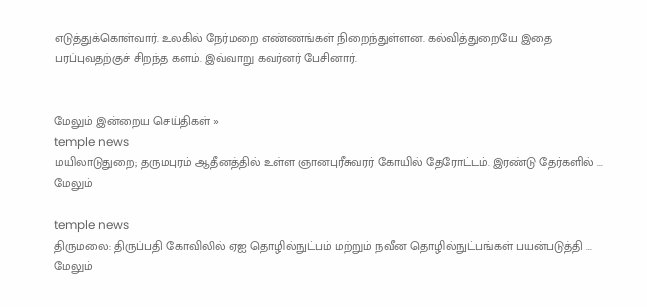எடுத்துக்கொள்வார். உலகில் நேர்மறை எண்ணங்கள் நிறைந்துள்ளன. கல்வித்துறையே இதை பரப்புவதற்குச் சிறந்த களம். இவ்வாறு கவர்னர் பேசினார்.


மேலும் இன்றைய செய்திகள் »
temple news
மயிலாடுதுறை; தருமபுரம் ஆதீனத்தில் உள்ள ஞானபுரீசுவரர் கோயில் தேரோட்டம். இரண்டு தேர்களில் ... மேலும்

temple news
திருமலை: திருப்பதி கோவிலில் ஏஐ தொழில்நுட்பம் மற்றும் நவீன தொழில்நுட்பங்கள் பயன்படுத்தி ... மேலும்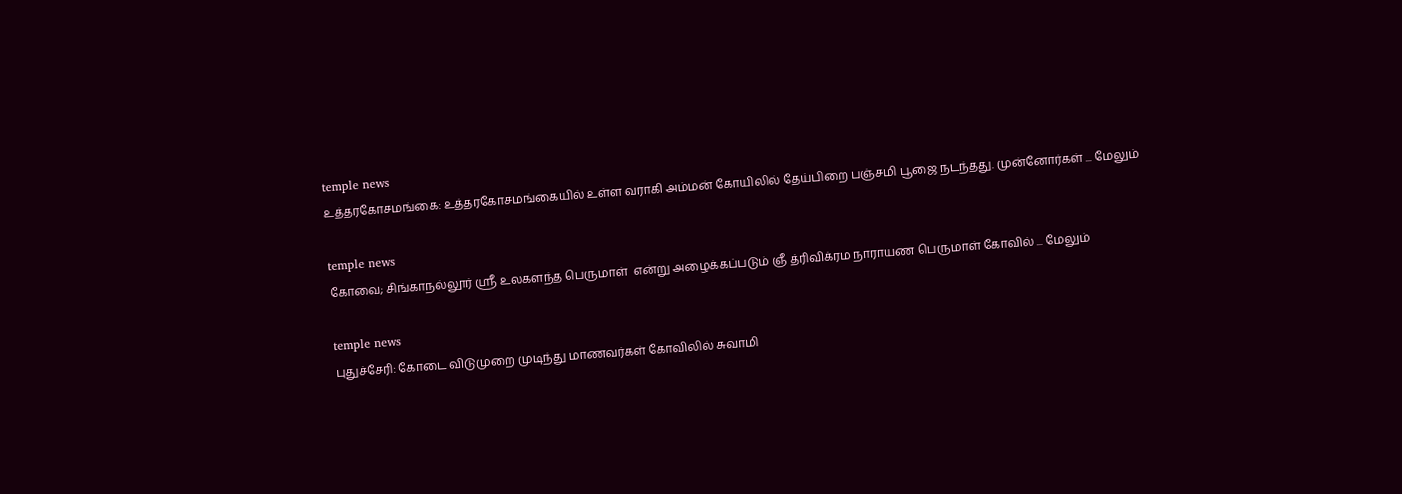temple news
உத்தரகோசமங்கை: உத்தரகோசமங்கையில் உள்ள வராகி அம்மன் கோயிலில் தேய்பிறை பஞ்சமி பூஜை நடந்தது. முன்னோர்கள் ... மேலும்

temple news
கோவை; சிங்காநல்லூர் ஸ்ரீ உலகளந்த பெருமாள்  என்று அழைக்கப்படும் ஞீ த்ரிவிக்ரம நாராயண பெருமாள் கோவில் ... மேலும்

temple news
புதுச்சேரி: கோடை விடுமுறை முடிந்து மாணவர்கள் கோவிலில் சுவாமி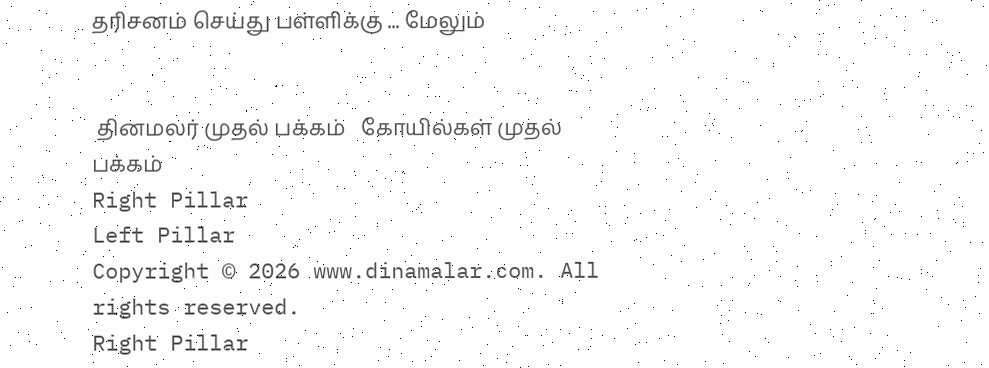தரிசனம் செய்து பள்ளிக்கு ... மேலும்


 தினமலர் முதல் பக்கம்   கோயில்கள் முதல் பக்கம்
Right Pillar
Left Pillar
Copyright © 2026 www.dinamalar.com. All rights reserved.
Right Pillar